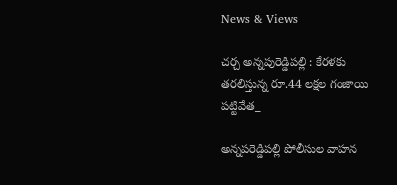News & Views

చర్చ అన్నపురెడ్డిపల్లి : కేరళకు తరలిస్తున్న రూ.44 లక్షల గంజాయి పట్టివేత_

అన్నపరెడ్డిపల్లి పోలీసుల వాహన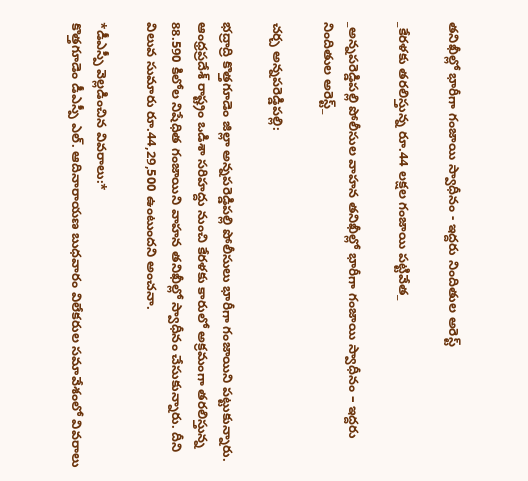తనిఖీల్లో భారీగా గంజాయి స్వాధీనం - ఇద్దరు నిందితుల అరెస్ట్

_కేరళకు తరలిస్తున్న రూ.44 లక్షల గంజాయి పట్టివేత_

_అన్నపరెడ్డిపల్లి పోలీసుల వాహన తనిఖీల్లో భారీగా గంజాయి స్వాధీనం – ఇద్దరు నిందితుల అరెస్ట్_

చర్చ అన్నపరెడ్డిపల్లి:

భద్రాద్రి కొత్తగూడెం జిల్లా అన్నపరెడ్డిపల్లి పోలీసులు భారీగా గంజాయిని పట్టుకున్నారు. ఆంధ్రప్రదేశ్ రాష్ట్రం ఒడిశా సరిహద్దు నుంచి కేరళకు కారులో అక్రమంగా తరలిస్తున్న 88.590 కిలోల నిషేధిత గంజాయిని వాహన తనిఖీల్లో స్వాధీనం చేసుకున్నారు. దీని విలువ సుమారు రూ.44,29,500 ఉంటుందని అంచనా.

*డీఎస్పీ వెల్లడించిన వివరాలు:*
కొత్తగూడెం డీఎస్పీ ఎల్. ఆదినారాయణ బుధవారం విలేకరుల సమావేశంలో వివరాలు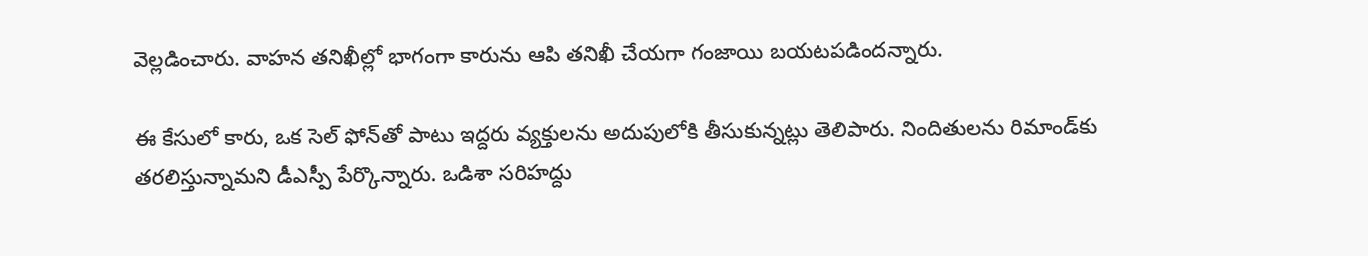వెల్లడించారు. వాహన తనిఖీల్లో భాగంగా కారును ఆపి తనిఖీ చేయగా గంజాయి బయటపడిందన్నారు.

ఈ కేసులో కారు, ఒక సెల్ ఫోన్‌తో పాటు ఇద్దరు వ్యక్తులను అదుపులోకి తీసుకున్నట్లు తెలిపారు. నిందితులను రిమాండ్‌కు తరలిస్తున్నామని డీఎస్పీ పేర్కొన్నారు. ఒడిశా సరిహద్దు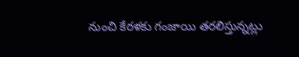నుంచి కేరళకు గంజాయి తరలిస్తున్నట్లు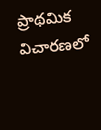ప్రాథమిక విచారణలో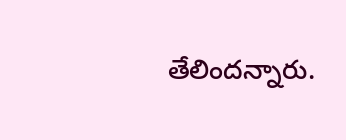తేలిందన్నారు.